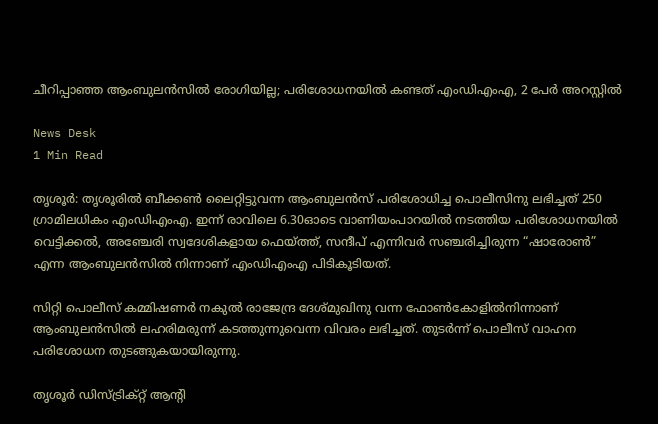ചീറിപ്പാഞ്ഞ ആംബുലൻസിൽ രോഗിയില്ല; പരിശോധനയിൽ കണ്ടത് എംഡിഎംഎ, 2 പേർ അറസ്റ്റിൽ

News Desk
1 Min Read

തൃശൂർ: തൃശൂരിൽ ബീക്കൺ ലൈറ്റിട്ടുവന്ന ആംബുലൻസ് പരിശോധിച്ച പൊലീസിനു ലഭിച്ചത് 250 ഗ്രാമിലധികം എംഡിഎംഎ. ഇന്ന് രാവിലെ 6.30ഓടെ വാണിയംപാറയിൽ നടത്തിയ പരിശോധനയിൽ വെട്ടിക്കൽ, അഞ്ചേരി സ്വദേശികളായ ഫെയ്ത്ത്, സന്ദീപ് എന്നിവർ സഞ്ചരിച്ചിരുന്ന “ഷാരോൺ” എന്ന ആംബുലൻസിൽ നിന്നാണ് എംഡിഎംഎ പിടികൂടിയത്.

സിറ്റി പൊലീസ് കമ്മിഷണർ നകുൽ രാജേന്ദ്ര ദേശ്മുഖിനു വന്ന ഫോൺകോളിൽനിന്നാണ് ആംബുലൻസിൽ ലഹരിമരുന്ന് കടത്തുന്നുവെന്ന വിവരം ലഭിച്ചത്. തുടർന്ന് പൊലീസ് വാഹന പരിശോധന തുടങ്ങുകയായിരുന്നു.

തൃശൂർ ഡിസ്ട്രിക്റ്റ് ആന്റി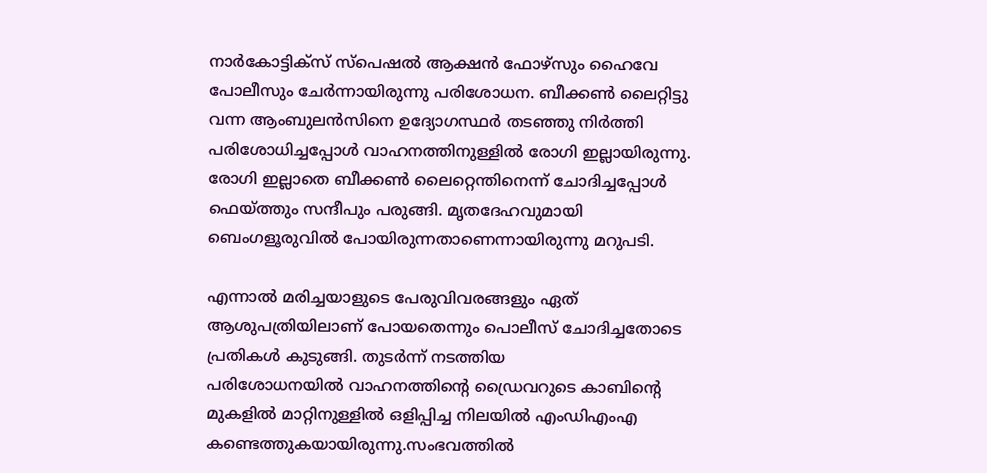നാർകോട്ടിക്സ് സ്പെഷൽ ആക്ഷൻ ഫോഴ്സും ഹൈവേ പോലീസും ചേർന്നായിരുന്നു പരിശോധന. ബീക്കൺ ലൈറ്റിട്ടു വന്ന ആംബുലൻസിനെ ഉദ്യോഗസ്ഥർ തടഞ്ഞു നിർത്തി പരിശോധിച്ചപ്പോൾ വാഹനത്തിനുള്ളിൽ രോഗി ഇല്ലായിരുന്നു. രോഗി ഇല്ലാതെ ബീക്കൺ ലൈറ്റെന്തിനെന്ന് ചോദിച്ചപ്പോൾ ഫെയ്ത്തും സന്ദീപും പരുങ്ങി. മൃതദേഹവുമായി ബെംഗളൂരുവിൽ പോയിരുന്നതാണെന്നായിരുന്നു മറുപടി.

എന്നാൽ മരിച്ചയാളുടെ പേരുവിവരങ്ങളും ഏത് ആശുപത്രിയിലാണ് പോയതെന്നും പൊലീസ് ചോദിച്ചതോടെ പ്രതികൾ കുടുങ്ങി. തുടർന്ന് നടത്തിയ പരിശോധനയിൽ ‍വാഹനത്തിന്റെ ഡ്രൈവറുടെ കാബിന്റെ മുകളിൽ മാറ്റിനുള്ളിൽ ഒളിപ്പിച്ച നിലയിൽ എംഡിഎംഎ കണ്ടെത്തുകയായിരുന്നു.സംഭവത്തിൽ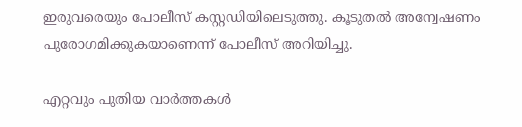ഇരുവരെയും പോലീസ് കസ്റ്റഡിയിലെടുത്തു. കൂടുതൽ അന്വേഷണം പുരോഗമിക്കുകയാണെന്ന് പോലീസ് അറിയിച്ചു.

എറ്റവും പുതിയ വാർത്തകൾ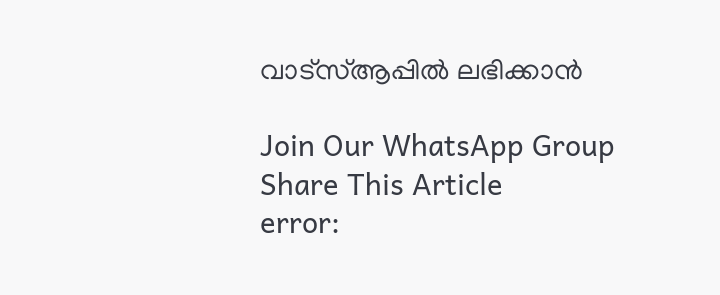വാട്സ്ആപ്പിൽ ലഭിക്കാൻ

Join Our WhatsApp Group
Share This Article
error: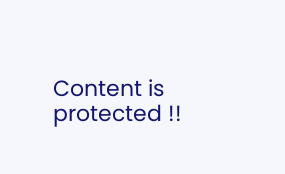Content is protected !!